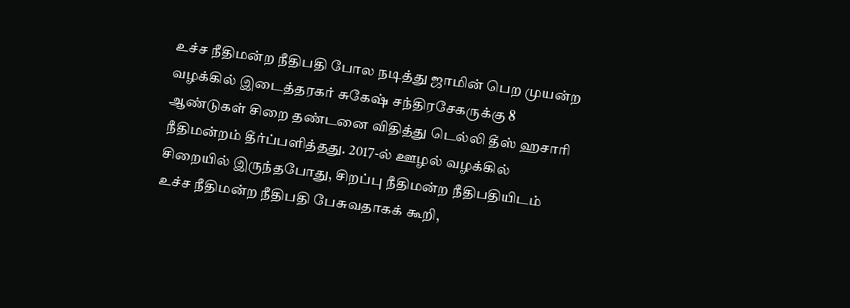உச்ச நீதிமன்ற நீதிபதி போல நடித்து ஜாமின் பெற முயன்ற வழக்கில் இடைத்தரகர் சுகேஷ் சந்திரசேகருக்கு 8 ஆண்டுகள் சிறை தண்டனை விதித்து டெல்லி தீஸ் ஹசாரி நீதிமன்றம் தீர்ப்பளித்தது. 2017-ல் ஊழல் வழக்கில் சிறையில் இருந்தபோது, சிறப்பு நீதிமன்ற நீதிபதியிடம் உச்ச நீதிமன்ற நீதிபதி பேசுவதாகக் கூறி,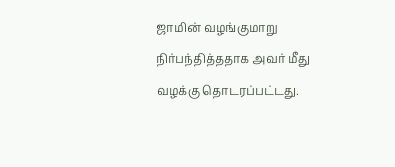ஜாமின் வழங்குமாறு நிர்பந்தித்ததாக அவர் மீது வழக்கு தொடரப்பட்டது.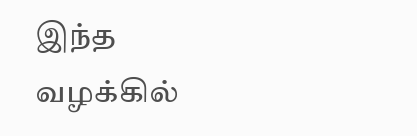இந்த வழக்கில்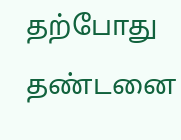தற்போது தண்டனை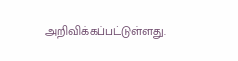அறிவிக்கப்பட்டுள்ளது.